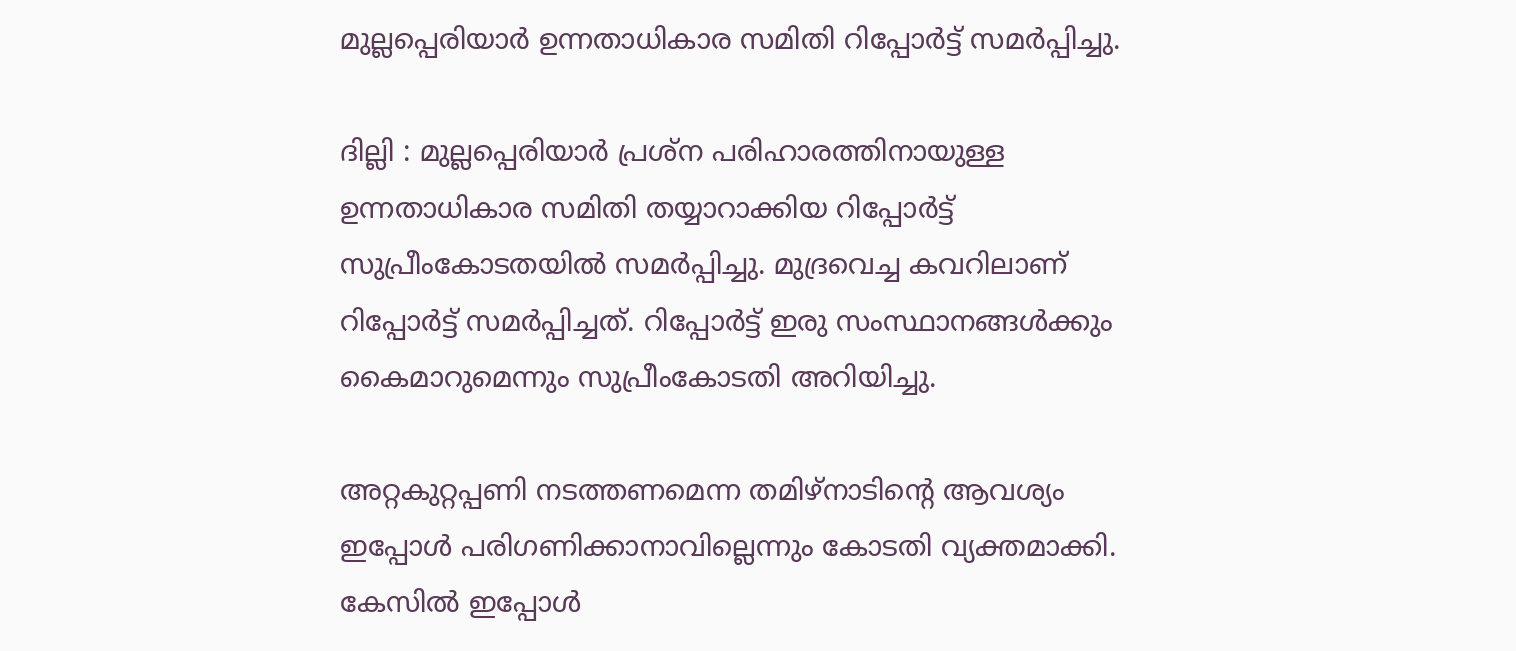മുല്ലപ്പെരിയാര്‍ ഉന്നതാധികാര സമിതി റിപ്പോര്‍ട്ട് സമര്‍പ്പിച്ചു.

ദില്ലി : മുല്ലപ്പെരിയാര്‍ പ്രശ്‌ന പരിഹാരത്തിനായുള്ള ഉന്നതാധികാര സമിതി തയ്യാറാക്കിയ റിപ്പോര്‍ട്ട് സുപ്രീംകോടതയില്‍ സമര്‍പ്പിച്ചു. മുദ്രവെച്ച കവറിലാണ് റിപ്പോര്‍ട്ട് സമര്‍പ്പിച്ചത്. റിപ്പോര്‍ട്ട് ഇരു സംസ്ഥാനങ്ങള്‍ക്കും കൈമാറുമെന്നും സുപ്രീംകോടതി അറിയിച്ചു.

അറ്റകുറ്റപ്പണി നടത്തണമെന്ന തമിഴ്‌നാടിന്റെ ആവശ്യം ഇപ്പോള്‍ പരിഗണിക്കാനാവില്ലെന്നും കോടതി വ്യക്തമാക്കി. കേസില്‍ ഇപ്പോള്‍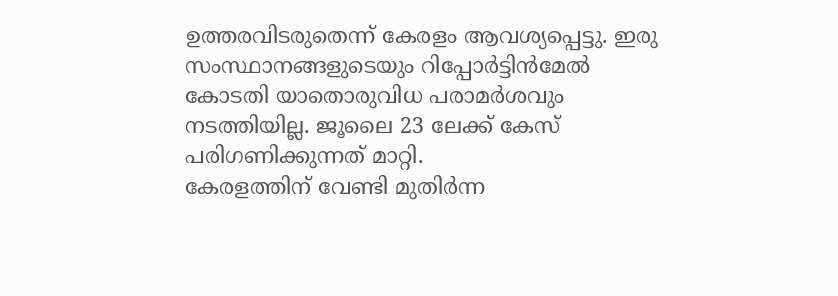ഉത്തരവിടരുതെന്ന് കേരളം ആവശ്യപ്പെട്ടു. ഇരു സംസ്ഥാനങ്ങളുടെയും റിപ്പോര്‍ട്ടിന്‍മേല്‍ കോടതി യാതൊരുവിധ പരാമര്‍ശവും നടത്തിയില്ല. ജൂലൈ 23 ലേക്ക് കേസ് പരിഗണിക്കുന്നത് മാറ്റി.
കേരളത്തിന് വേണ്ടി മുതിര്‍ന്ന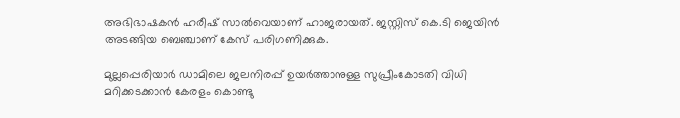അഭിഭാഷകന്‍ ഹരീഷ് സാല്‍വെയാണ് ഹാജരായത്. ജസ്റ്റിസ് കെ.ടി ജെയിന്‍ അടങ്ങിയ ബെഞ്ചാണ് കേസ് പരിഗണിക്കുക.

മുല്ലപ്പെരിയാര്‍ ഡാമിലെ ജലനിരപ്പ് ഉയര്‍ത്താനുള്ള സുപ്രീംകോടതി വിധി മറിക്കടക്കാന്‍ കേരളം കൊണ്ടു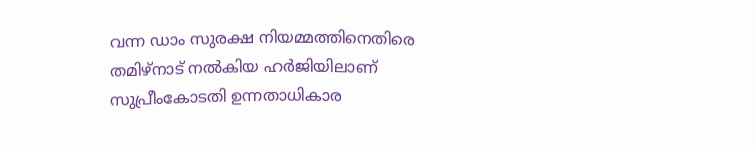വന്ന ഡാം സുരക്ഷ നിയമ്മത്തിനെതിരെ തമിഴ്‌നാട് നല്‍കിയ ഹര്‍ജിയിലാണ് സുപ്രീംകോടതി ഉന്നതാധികാര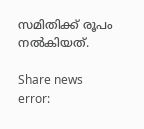സമിതിക്ക് രൂപം നല്‍കിയത്.

Share news
error: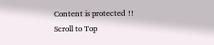Content is protected !!
Scroll to Top